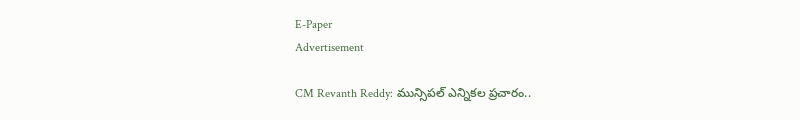E-Paper
Advertisement

CM Revanth Reddy: మున్సిపల్ ఎన్నికల ప్రచారం..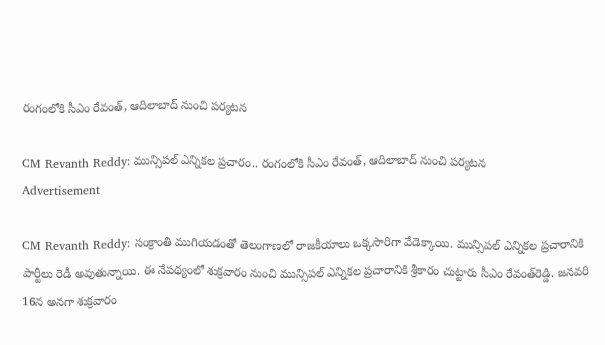రంగంలోకి సీఎం రేవంత్, ఆదిలాబాద్ నుంచి పర్యటన

CM Revanth Reddy: మున్సిపల్ ఎన్నికల ప్రచారం.. రంగంలోకి సీఎం రేవంత్, ఆదిలాబాద్ నుంచి పర్యటన
Advertisement

CM Revanth Reddy: సంక్రాంతి ముగియడంతో తెలంగాణలో రాజకీయాలు ఒక్కసారిగా వేడెక్కాయి. మున్సిపల్ ఎన్నికల ప్రచారానికి పార్టీలు రెడీ అవుతున్నాయి. ఈ నేపథ్యంలో శుక్రవారం నుంచి మున్సిపల్‌ ఎన్నికల ప్రచారానికి శ్రీకారం చుట్టారు సీఎం రేవంత్‌రెడ్డి. జనవరి 16న అనగా శుక్రవారం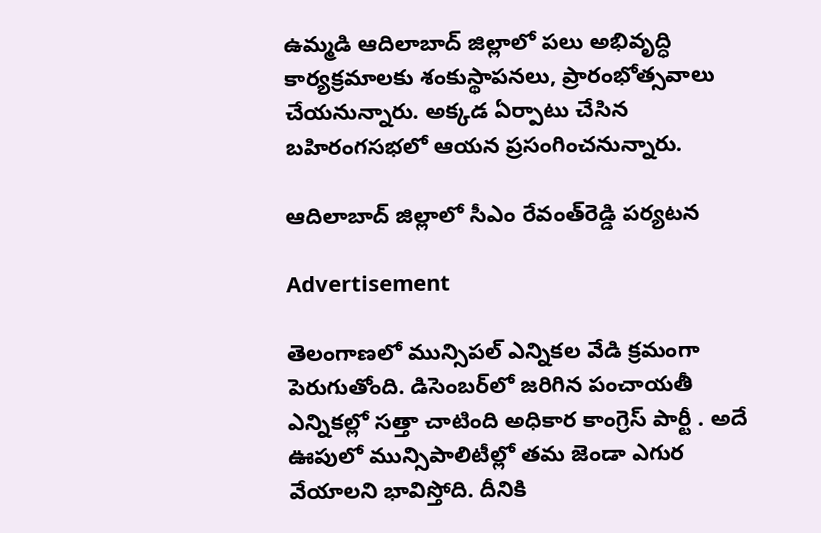ఉమ్మడి ఆదిలాబాద్‌ జిల్లాలో పలు అభివృద్ధి కార్యక్రమాలకు శంకుస్థాపనలు, ప్రారంభోత్సవాలు చేయనున్నారు. అక్కడ ఏర్పాటు చేసిన బహిరంగసభలో ఆయన ప్రసంగించనున్నారు.

ఆదిలాబాద్ జిల్లాలో సీఎం రేవంత్‌రెడ్డి పర్యటన

Advertisement

తెలంగాణలో మున్సిపల్ ఎన్నికల వేడి క్రమంగా పెరుగుతోంది. డిసెంబర్‌లో జరిగిన పంచాయతీ ఎన్నికల్లో సత్తా చాటింది అధికార కాంగ్రెస్ పార్టీ . అదే ఊపులో మున్సిపాలిటీల్లో తమ జెండా ఎగుర వేయాలని భావిస్తోది. దీనికి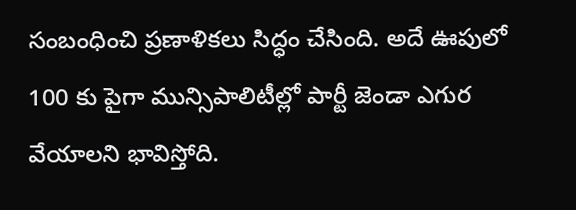సంబంధించి ప్రణాళికలు సిద్ధం చేసింది. అదే ఊపులో 100 కు పైగా మున్సిపాలిటీల్లో పార్టీ జెండా ఎగుర వేయాలని భావిస్తోది.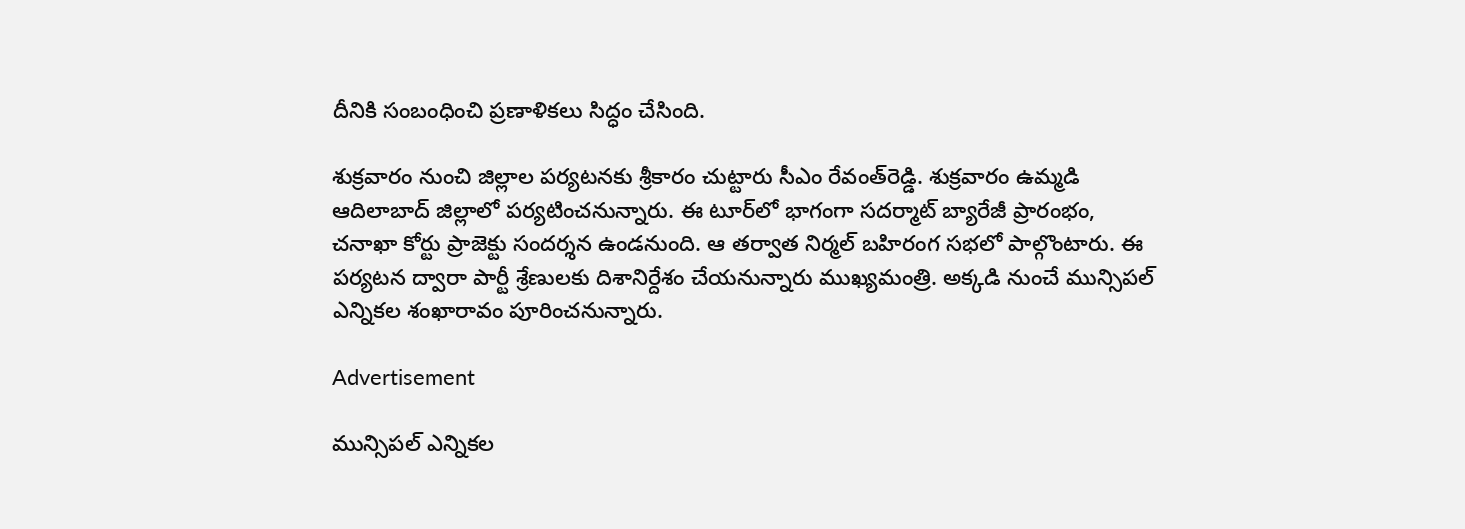దీనికి సంబంధించి ప్రణాళికలు సిద్ధం చేసింది.

శుక్రవారం నుంచి జిల్లాల పర్యటనకు శ్రీకారం చుట్టారు సీఎం రేవంత్‌రెడ్డి. శుక్రవారం ఉమ్మడి ఆదిలాబాద్ జిల్లాలో పర్యటించనున్నారు. ఈ టూర్‌లో భాగంగా సదర్మాట్ బ్యారేజీ ప్రారంభం, చనాఖా కోర్టు ప్రాజెక్టు సందర్శన ఉండనుంది. ఆ తర్వాత నిర్మల్‌ బహిరంగ సభలో పాల్గొంటారు. ఈ పర్యటన ద్వారా పార్టీ శ్రేణులకు దిశానిర్దేశం చేయనున్నారు ముఖ్యమంత్రి. అక్కడి నుంచే మున్సిపల్ ఎన్నికల శంఖారావం పూరించనున్నారు.

Advertisement

మున్సిపల్ ఎన్నికల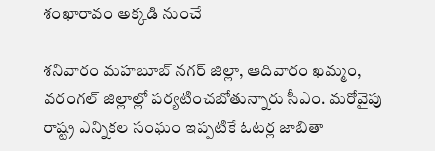శంఖారావం అక్కడి నుంచే

శనివారం మహబూబ్ నగర్ జిల్లా, ఆదివారం ఖమ్మం, వరంగల్ జిల్లాల్లో పర్యటించబోతున్నారు సీఎం. మరోవైపు రాష్ట్ర ఎన్నికల సంఘం ఇప్పటికే ఓటర్ల జాబితా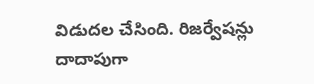విడుదల చేసింది. రిజర్వేషన్లు దాదాపుగా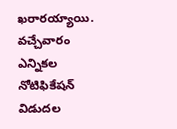ఖరారయ్యాయి. వచ్చేవారం ఎన్నికల నోటిఫికేషన్ విడుదల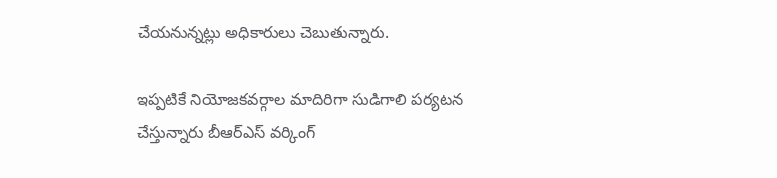చేయనున్నట్లు అధికారులు చెబుతున్నారు.

ఇప్పటికే నియోజకవర్గాల మాదిరిగా సుడిగాలి పర్యటన చేస్తున్నారు బీఆర్ఎస్ వర్కింగ్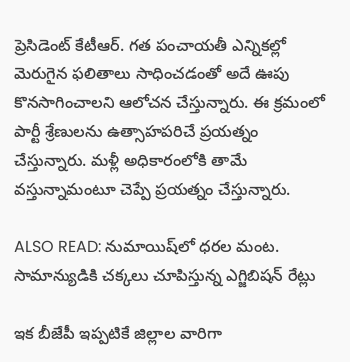ప్రెసిడెంట్ కేటీఆర్. గత పంచాయతీ ఎన్నికల్లో మెరుగైన ఫలితాలు సాధించడంతో అదే ఊపు కొనసాగించాలని ఆలోచన చేస్తున్నారు. ఈ క్రమంలో పార్టీ శ్రేణులను ఉత్సాహపరిచే ప్రయత్నం చేస్తున్నారు. మళ్లీ అధికారంలోకి తామే వస్తున్నామంటూ చెప్పే ప్రయత్నం చేస్తున్నారు.

ALSO READ: నుమాయిష్‌లో ధరల మంట. సామాన్యుడికి చక్కలు చూపిస్తున్న ఎగ్జిబిషన్ రేట్లు

ఇక బీజేపీ ఇప్పటికే జిల్లాల వారిగా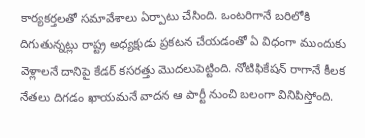కార్యకర్తలతో సమావేశాలు ఏర్పాటు చేసింది. ఒంటరిగానే బరిలోకి దిగుతున్నట్లు రాష్ట్ర అధ్యక్షుడు ప్రకటన చేయడంతో ఏ విధంగా ముందుకు వెళ్లాలనే దానిపై కేడర్ కసరత్తు మొదలుపెట్టింది. నోటిఫికేషన్ రాగానే కీలక నేతలు దిగడం ఖాయమనే వాదన ఆ పార్టీ నుంచి బలంగా వినిపిస్తోంది.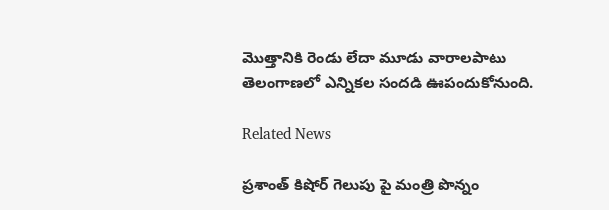మొత్తానికి రెండు లేదా మూడు వారాలపాటు తెలంగాణలో ఎన్నికల సందడి ఊపందుకోనుంది.

Related News

ప్రశాంత్ కిషోర్ గెలుపు పై మంత్రి పొన్నం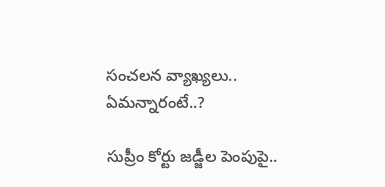సంచలన వ్యాఖ్యలు.. ఏమన్నారంటే..?

సుప్రీం కోర్టు జడ్జీల పెంపుపై..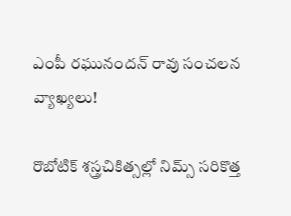ఎంపీ రఘునందన్ రావు సంచలన వ్యాఖ్యలు!

రొబోటిక్ శస్త్రచికిత్సల్లో నిమ్స్ సరికొత్త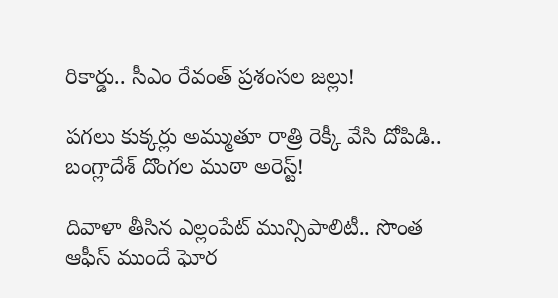రికార్డు.. సీఎం రేవంత్ ప్రశంసల జల్లు!

పగలు కుక్కర్లు అమ్ముతూ రాత్రి రెక్కీ వేసి దోపిడి.. బంగ్లాదేశ్ దొంగల ముఠా అరెస్ట్!

దివాళా తీసిన ఎల్లంపేట్ మున్సిపాలిటీ.. సొంత ఆఫీస్ ముందే ఘోర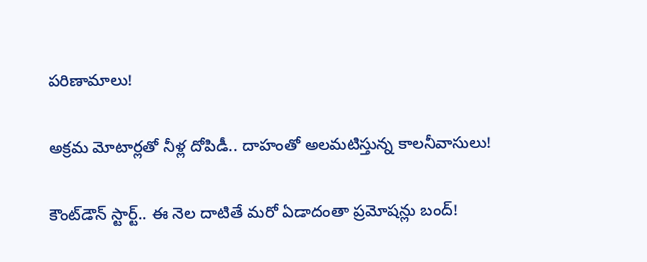పరిణామాలు!

అక్రమ మోటార్లతో నీళ్ల దోపిడీ.. దాహంతో అలమటిస్తున్న కాలనీవాసులు!

కౌంట్‌డౌన్ స్టార్ట్.. ఈ నెల దాటితే మరో ఏడాదంతా ప్రమోషన్లు బంద్!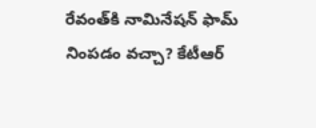రేవంత్‌కి నామినేషన్ ఫామ్ నింపడం వచ్చా? కేటీఆర్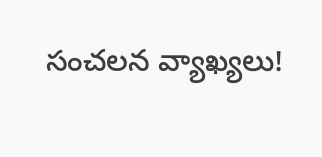సంచలన వ్యాఖ్యలు!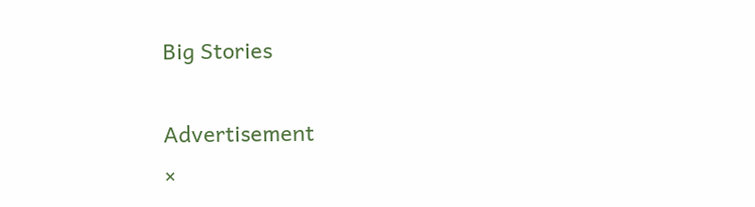Big Stories

Advertisement
×